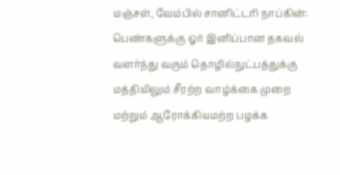மஞ்சள், வேம்பில் சானிட்டரி நாப்கின்: பெண்களுக்கு ஓர் இனிப்பான தகவல்
வளர்ந்து வரும் தொழில்நுட்பத்துக்கு மத்தியிலும் சீரற்ற வாழ்க்கை முறை மற்றும் ஆரோக்கியமற்ற பழக்க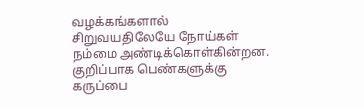வழக்கங்களால் சிறுவயதிலேயே நோய்கள் நம்மை அண்டிக்கொள்கின்றன.
குறிப்பாக பெண்களுக்கு கருப்பை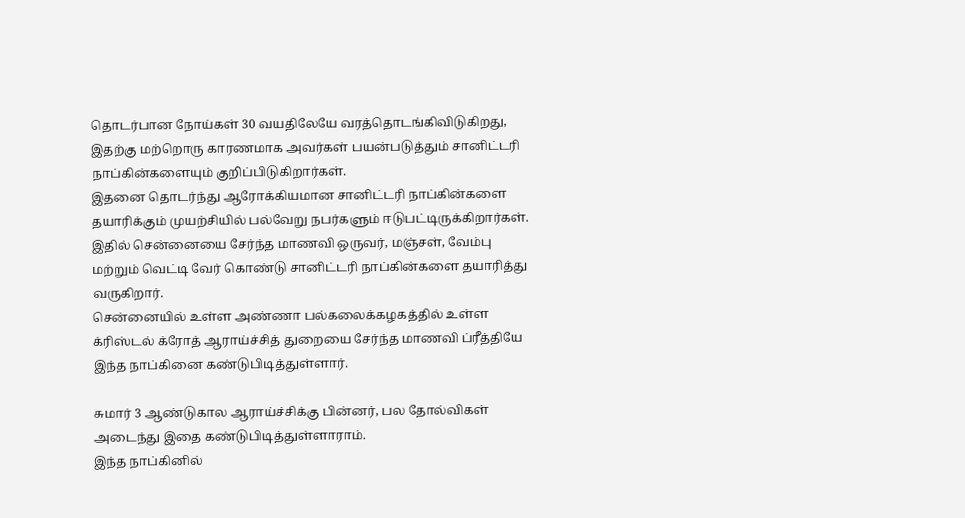தொடர்பான நோய்கள் 30 வயதிலேயே வரத்தொடங்கிவிடுகிறது, இதற்கு மற்றொரு காரணமாக அவர்கள் பயன்படுத்தும் சானிட்டரி நாப்கின்களையும் குறிப்பிடுகிறார்கள்.
இதனை தொடர்ந்து ஆரோக்கியமான சானிட்டரி நாப்கின்களை தயாரிக்கும் முயற்சியில் பல்வேறு நபர்களும் ஈடுபட்டிருக்கிறார்கள்.
இதில் சென்னையை சேர்ந்த மாணவி ஒருவர், மஞ்சள், வேம்பு மற்றும் வெட்டி வேர் கொண்டு சானிட்டரி நாப்கின்களை தயாரித்து வருகிறார்.
சென்னையில் உள்ள அண்ணா பல்கலைக்கழகத்தில் உள்ள க்ரிஸ்டல் க்ரோத் ஆராய்ச்சித் துறையை சேர்ந்த மாணவி ப்ரீத்தியே இந்த நாப்கினை கண்டுபிடித்துள்ளார்.

சுமார் 3 ஆண்டுகால ஆராய்ச்சிக்கு பின்னர், பல தோல்விகள் அடைந்து இதை கண்டுபிடித்துள்ளாராம்.
இந்த நாப்கினில்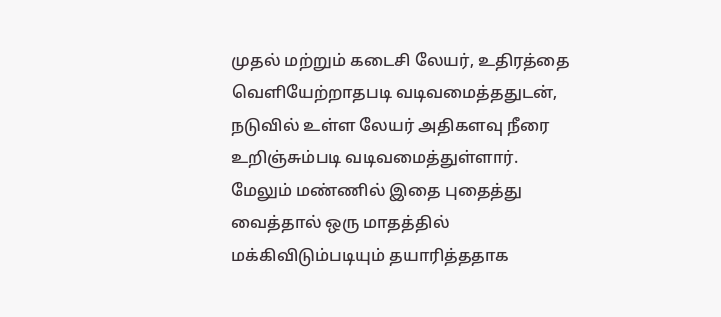முதல் மற்றும் கடைசி லேயர், உதிரத்தை வெளியேற்றாதபடி வடிவமைத்ததுடன், நடுவில் உள்ள லேயர் அதிகளவு நீரை உறிஞ்சும்படி வடிவமைத்துள்ளார்.
மேலும் மண்ணில் இதை புதைத்து வைத்தால் ஒரு மாதத்தில் மக்கிவிடும்படியும் தயாரித்ததாக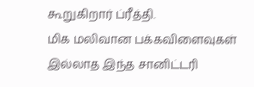கூறுகிறார் ப்ரீத்தி.
மிக மலிவான பக்கவிளைவுகள் இல்லாத இந்த சானிட்டரி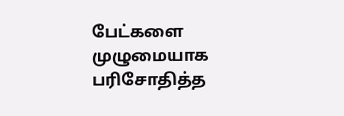பேட்களை முழுமையாக பரிசோதித்த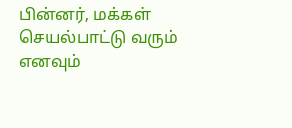பின்னர், மக்கள் செயல்பாட்டு வரும் எனவும்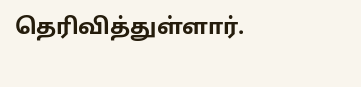தெரிவித்துள்ளார்.